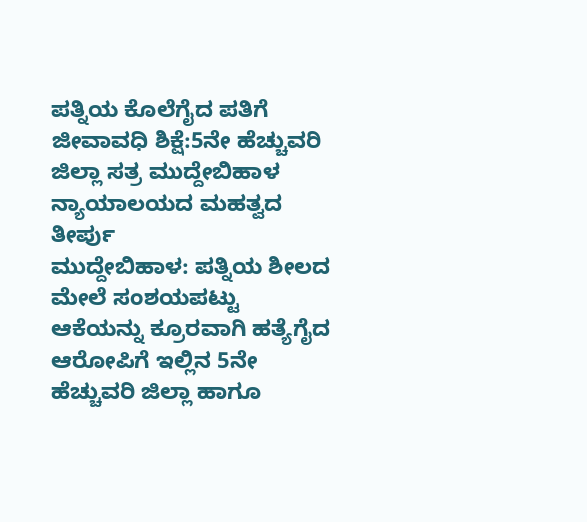ಪತ್ನಿಯ ಕೊಲೆಗೈದ ಪತಿಗೆ ಜೀವಾವಧಿ ಶಿಕ್ಷೆ:5ನೇ ಹೆಚ್ಚುವರಿ ಜಿಲ್ಲಾ ಸತ್ರ ಮುದ್ದೇಬಿಹಾಳ ನ್ಯಾಯಾಲಯದ ಮಹತ್ವದ ತೀರ್ಪು
ಮುದ್ದೇಬಿಹಾಳ: ಪತ್ನಿಯ ಶೀಲದ ಮೇಲೆ ಸಂಶಯಪಟ್ಟು ಆಕೆಯನ್ನು ಕ್ರೂರವಾಗಿ ಹತ್ಯೆಗೈದ ಆರೋಪಿಗೆ ಇಲ್ಲಿನ 5ನೇ ಹೆಚ್ಚುವರಿ ಜಿಲ್ಲಾ ಹಾಗೂ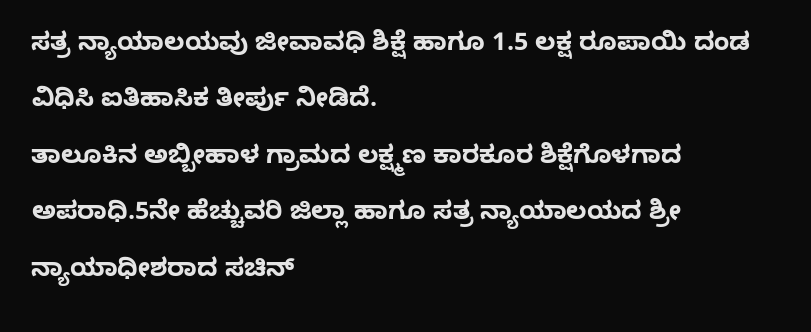ಸತ್ರ ನ್ಯಾಯಾಲಯವು ಜೀವಾವಧಿ ಶಿಕ್ಷೆ ಹಾಗೂ 1.5 ಲಕ್ಷ ರೂಪಾಯಿ ದಂಡ ವಿಧಿಸಿ ಐತಿಹಾಸಿಕ ತೀರ್ಪು ನೀಡಿದೆ.
ತಾಲೂಕಿನ ಅಬ್ಬೀಹಾಳ ಗ್ರಾಮದ ಲಕ್ಷ್ಮಣ ಕಾರಕೂರ ಶಿಕ್ಷೆಗೊಳಗಾದ ಅಪರಾಧಿ.5ನೇ ಹೆಚ್ಚುವರಿ ಜಿಲ್ಲಾ ಹಾಗೂ ಸತ್ರ ನ್ಯಾಯಾಲಯದ ಶ್ರೀ ನ್ಯಾಯಾಧೀಶರಾದ ಸಚಿನ್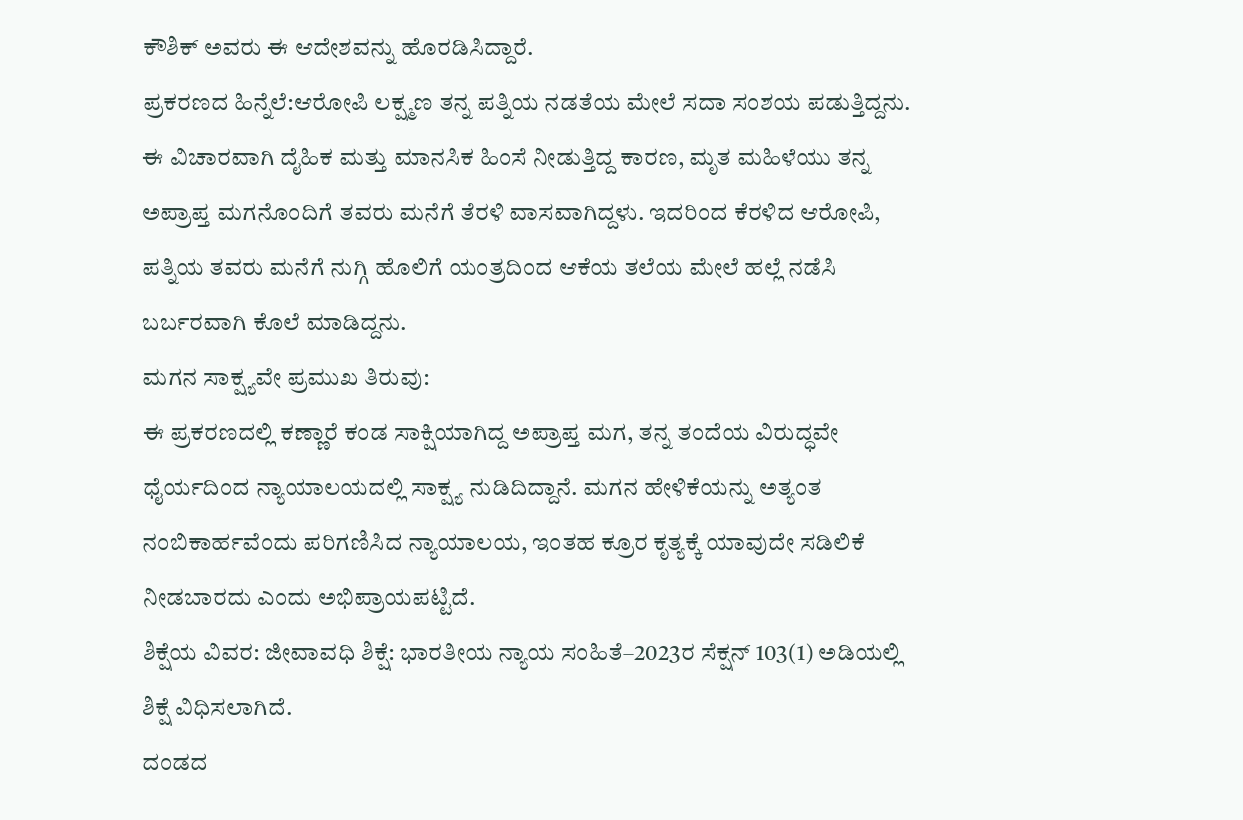ಕೌಶಿಕ್ ಅವರು ಈ ಆದೇಶವನ್ನು ಹೊರಡಿಸಿದ್ದಾರೆ.
ಪ್ರಕರಣದ ಹಿನ್ನೆಲೆ:ಆರೋಪಿ ಲಕ್ಷ್ಮಣ ತನ್ನ ಪತ್ನಿಯ ನಡತೆಯ ಮೇಲೆ ಸದಾ ಸಂಶಯ ಪಡುತ್ತಿದ್ದನು. ಈ ವಿಚಾರವಾಗಿ ದೈಹಿಕ ಮತ್ತು ಮಾನಸಿಕ ಹಿಂಸೆ ನೀಡುತ್ತಿದ್ದ ಕಾರಣ, ಮೃತ ಮಹಿಳೆಯು ತನ್ನ ಅಪ್ರಾಪ್ತ ಮಗನೊಂದಿಗೆ ತವರು ಮನೆಗೆ ತೆರಳಿ ವಾಸವಾಗಿದ್ದಳು. ಇದರಿಂದ ಕೆರಳಿದ ಆರೋಪಿ, ಪತ್ನಿಯ ತವರು ಮನೆಗೆ ನುಗ್ಗಿ ಹೊಲಿಗೆ ಯಂತ್ರದಿಂದ ಆಕೆಯ ತಲೆಯ ಮೇಲೆ ಹಲ್ಲೆ ನಡೆಸಿ ಬರ್ಬರವಾಗಿ ಕೊಲೆ ಮಾಡಿದ್ದನು.
ಮಗನ ಸಾಕ್ಷ್ಯವೇ ಪ್ರಮುಖ ತಿರುವು:
ಈ ಪ್ರಕರಣದಲ್ಲಿ ಕಣ್ಣಾರೆ ಕಂಡ ಸಾಕ್ಷಿಯಾಗಿದ್ದ ಅಪ್ರಾಪ್ತ ಮಗ, ತನ್ನ ತಂದೆಯ ವಿರುದ್ಧವೇ ಧೈರ್ಯದಿಂದ ನ್ಯಾಯಾಲಯದಲ್ಲಿ ಸಾಕ್ಷ್ಯ ನುಡಿದಿದ್ದಾನೆ. ಮಗನ ಹೇಳಿಕೆಯನ್ನು ಅತ್ಯಂತ ನಂಬಿಕಾರ್ಹವೆಂದು ಪರಿಗಣಿಸಿದ ನ್ಯಾಯಾಲಯ, ಇಂತಹ ಕ್ರೂರ ಕೃತ್ಯಕ್ಕೆ ಯಾವುದೇ ಸಡಿಲಿಕೆ ನೀಡಬಾರದು ಎಂದು ಅಭಿಪ್ರಾಯಪಟ್ಟಿದೆ.
ಶಿಕ್ಷೆಯ ವಿವರ: ಜೀವಾವಧಿ ಶಿಕ್ಷೆ: ಭಾರತೀಯ ನ್ಯಾಯ ಸಂಹಿತೆ–2023ರ ಸೆಕ್ಷನ್ 103(1) ಅಡಿಯಲ್ಲಿ ಶಿಕ್ಷೆ ವಿಧಿಸಲಾಗಿದೆ.
ದಂಡದ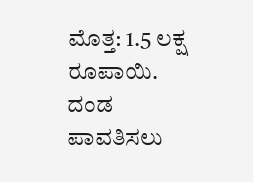ಮೊತ್ತ: 1.5 ಲಕ್ಷ ರೂಪಾಯಿ. ದಂಡ ಪಾವತಿಸಲು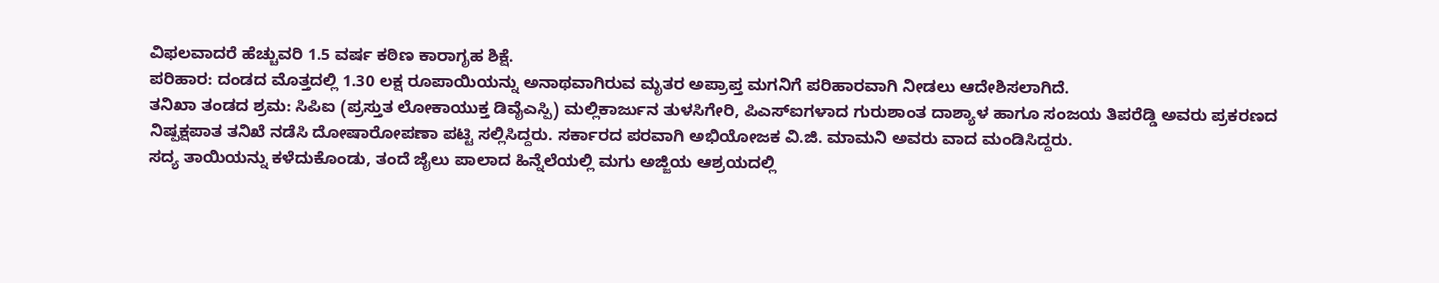ವಿಫಲವಾದರೆ ಹೆಚ್ಚುವರಿ 1.5 ವರ್ಷ ಕಠಿಣ ಕಾರಾಗೃಹ ಶಿಕ್ಷೆ.
ಪರಿಹಾರ: ದಂಡದ ಮೊತ್ತದಲ್ಲಿ 1.30 ಲಕ್ಷ ರೂಪಾಯಿಯನ್ನು ಅನಾಥವಾಗಿರುವ ಮೃತರ ಅಪ್ರಾಪ್ತ ಮಗನಿಗೆ ಪರಿಹಾರವಾಗಿ ನೀಡಲು ಆದೇಶಿಸಲಾಗಿದೆ.
ತನಿಖಾ ತಂಡದ ಶ್ರಮ: ಸಿಪಿಐ (ಪ್ರಸ್ತುತ ಲೋಕಾಯುಕ್ತ ಡಿವೈಎಸ್ಪಿ) ಮಲ್ಲಿಕಾರ್ಜುನ ತುಳಸಿಗೇರಿ, ಪಿಎಸ್ಐಗಳಾದ ಗುರುಶಾಂತ ದಾಶ್ಯಾಳ ಹಾಗೂ ಸಂಜಯ ತಿಪರೆಡ್ಡಿ ಅವರು ಪ್ರಕರಣದ ನಿಷ್ಪಕ್ಷಪಾತ ತನಿಖೆ ನಡೆಸಿ ದೋಷಾರೋಪಣಾ ಪಟ್ಟಿ ಸಲ್ಲಿಸಿದ್ದರು. ಸರ್ಕಾರದ ಪರವಾಗಿ ಅಭಿಯೋಜಕ ವಿ.ಜಿ. ಮಾಮನಿ ಅವರು ವಾದ ಮಂಡಿಸಿದ್ದರು.
ಸದ್ಯ ತಾಯಿಯನ್ನು ಕಳೆದುಕೊಂಡು, ತಂದೆ ಜೈಲು ಪಾಲಾದ ಹಿನ್ನೆಲೆಯಲ್ಲಿ ಮಗು ಅಜ್ಜಿಯ ಆಶ್ರಯದಲ್ಲಿ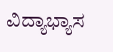ವಿದ್ಯಾಭ್ಯಾಸ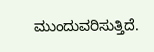ಮುಂದುವರಿಸುತ್ತಿದೆ.